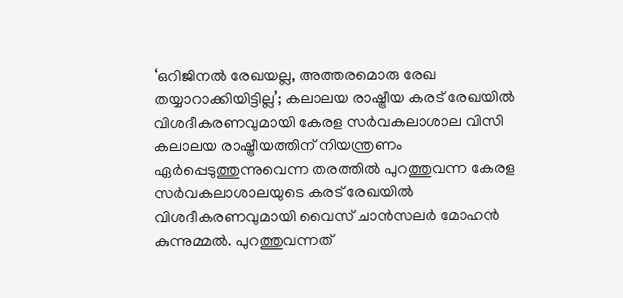‘ഒറിജിനൽ രേഖയല്ല, അത്തരമൊരു രേഖ തയ്യാറാക്കിയിട്ടില്ല’; കലാലയ രാഷ്ട്രീയ കരട് രേഖയിൽ വിശദീകരണവുമായി കേരള സർവകലാശാല വിസി
കലാലയ രാഷ്ട്രീയത്തിന് നിയന്ത്രണം ഏർപ്പെടുത്തുന്നുവെന്ന തരത്തിൽ പുറത്തുവന്ന കേരള സർവകലാശാലയുടെ കരട് രേഖയിൽ വിശദീകരണവുമായി വൈസ് ചാൻസലർ മോഹൻ കുന്നുമ്മൽ. പുറത്തുവന്നത്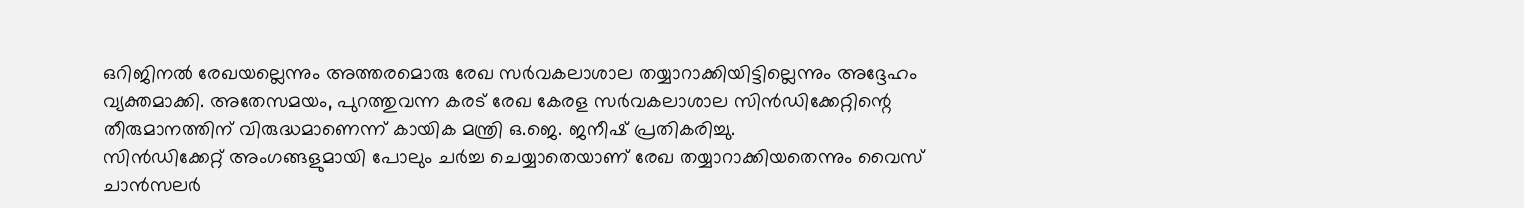ഒറിജിനൽ രേഖയല്ലെന്നും അത്തരമൊരു രേഖ സർവകലാശാല തയ്യാറാക്കിയിട്ടില്ലെന്നും അദ്ദേഹം വ്യക്തമാക്കി. അതേസമയം, പുറത്തുവന്ന കരട് രേഖ കേരള സർവകലാശാല സിൻഡിക്കേറ്റിന്റെ തീരുമാനത്തിന് വിരുദ്ധമാണെന്ന് കായിക മന്ത്രി ഒ.ജെ. ജനീഷ് പ്രതികരിച്ചു.
സിൻഡിക്കേറ്റ് അംഗങ്ങളുമായി പോലും ചർച്ച ചെയ്യാതെയാണ് രേഖ തയ്യാറാക്കിയതെന്നും വൈസ് ചാൻസലർ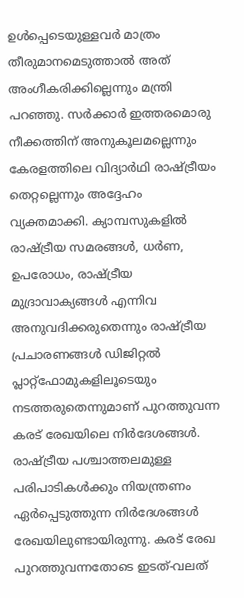ഉൾപ്പെടെയുള്ളവർ മാത്രം തീരുമാനമെടുത്താൽ അത് അംഗീകരിക്കില്ലെന്നും മന്ത്രി പറഞ്ഞു. സർക്കാർ ഇത്തരമൊരു നീക്കത്തിന് അനുകൂലമല്ലെന്നും കേരളത്തിലെ വിദ്യാർഥി രാഷ്ട്രീയം തെറ്റല്ലെന്നും അദ്ദേഹം വ്യക്തമാക്കി. ക്യാമ്പസുകളിൽ രാഷ്ട്രീയ സമരങ്ങൾ, ധർണ, ഉപരോധം, രാഷ്ട്രീയ മുദ്രാവാക്യങ്ങൾ എന്നിവ അനുവദിക്കരുതെന്നും രാഷ്ട്രീയ പ്രചാരണങ്ങൾ ഡിജിറ്റൽ പ്ലാറ്റ്ഫോമുകളിലൂടെയും നടത്തരുതെന്നുമാണ് പുറത്തുവന്ന കരട് രേഖയിലെ നിർദേശങ്ങൾ.
രാഷ്ട്രീയ പശ്ചാത്തലമുള്ള പരിപാടികൾക്കും നിയന്ത്രണം ഏർപ്പെടുത്തുന്ന നിർദേശങ്ങൾ രേഖയിലുണ്ടായിരുന്നു. കരട് രേഖ പുറത്തുവന്നതോടെ ഇടത്-വലത്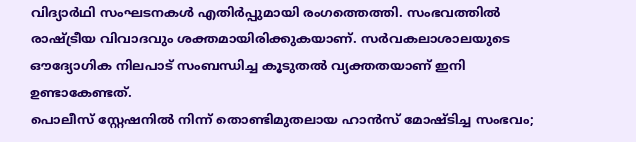വിദ്യാർഥി സംഘടനകൾ എതിർപ്പുമായി രംഗത്തെത്തി. സംഭവത്തിൽ രാഷ്ട്രീയ വിവാദവും ശക്തമായിരിക്കുകയാണ്. സർവകലാശാലയുടെ ഔദ്യോഗിക നിലപാട് സംബന്ധിച്ച കൂടുതൽ വ്യക്തതയാണ് ഇനി ഉണ്ടാകേണ്ടത്.
പൊലീസ് സ്റ്റേഷനിൽ നിന്ന് തൊണ്ടിമുതലായ ഹാൻസ് മോഷ്ടിച്ച സംഭവം;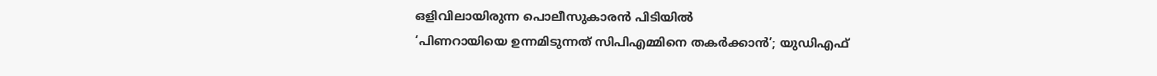ഒളിവിലായിരുന്ന പൊലീസുകാരൻ പിടിയിൽ
‘പിണറായിയെ ഉന്നമിടുന്നത് സിപിഎമ്മിനെ തകർക്കാൻ’; യുഡിഎഫ്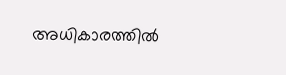അധികാരത്തിൽ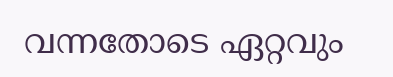വന്നതോടെ ഏറ്റവും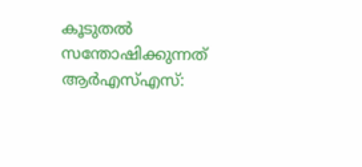കൂടുതൽ സന്തോഷിക്കുന്നത് ആർഎസ്എസ്: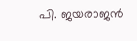പി. ജയരാജൻ